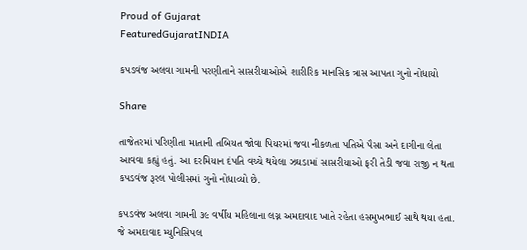Proud of Gujarat
FeaturedGujaratINDIA

કપડવંજ અલવા ગામની પરણીતાને સાસરીયાઓએ શારીરિક માનસિક ત્રાસ આપતા ગુનો નોધાયો

Share

તાજેતરમાં પરિણીતા માતાની તબિયત જોવા પિયરમાં જવા નીકળતા પતિએ પૈસા અને દાગીના લેતા આવવા કહ્યું હતું. આ દરમિયાન દંપતિ વચ્ચે થયેલા ઝઘડામાં સાસરીયાઓ ફરી તેડી જવા રાજી ન થતા કપડવંજ રૂરલ પોલીસમાં ગુનો નોધાવ્યો છે.

કપડવંજ અલવા ગામની ૩૯ વર્ષીય મહિલાના લગ્ન અમદાવાદ ખાતે રહેતા હસમુખભાઈ સાથે થયા હતા. જે અમદાવાદ મ્યુનિસિપલ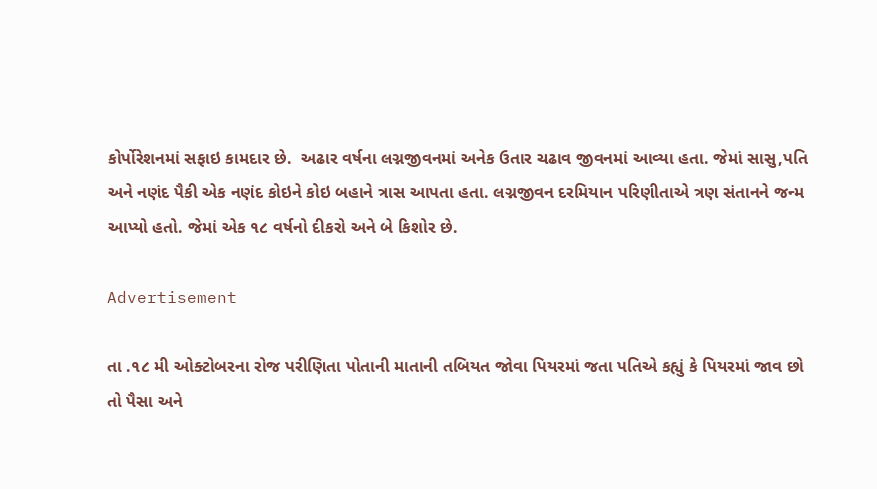કોર્પોરેશનમાં સફાઇ કામદાર છે.  અઢાર વર્ષના લગ્નજીવનમાં અનેક ઉતાર ચઢાવ જીવનમાં આવ્યા હતા. જેમાં સાસુ,પતિ અને નણંદ પૈકી એક નણંદ કોઇને કોઇ બહાને ત્રાસ આપતા હતા. લગ્નજીવન દરમિયાન પરિણીતાએ ત્રણ સંતાનને જન્મ આપ્યો હતો. જેમાં એક ૧૮ વર્ષનો દીકરો અને બે કિશોર છે.

Advertisement

તા .૧૮ મી ઓક્ટોબરના રોજ પરીણિતા પોતાની માતાની તબિયત જોવા પિયરમાં જતા પતિએ કહ્યું કે પિયરમાં જાવ છો તો પૈસા અને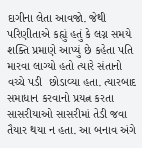દાગીના લેતા આવજો. જેથી પરિણીતાએ કહ્યું હતું કે લગ્ન સમયે શક્તિ પ્રમાણે આપ્યું છે કહેતા પતિ મારવા લાગ્યો હતો ત્યારે સંતાનો વચ્ચે પડી  છોડાવ્યા હતા. ત્યારબાદ સમાધાન કરવાનો પ્રયત્ન કરતા સાસરીયાઓ સાસરીમાં તેડી જવા તૈયાર થયા ન હતા. આ બનાવ અંગે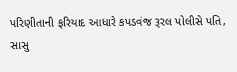પરિણીતાની ફરિયાદ આધારે કપડવંજ રૂરલ પોલીસે પતિ, સાસુ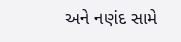અને નણંદ સામે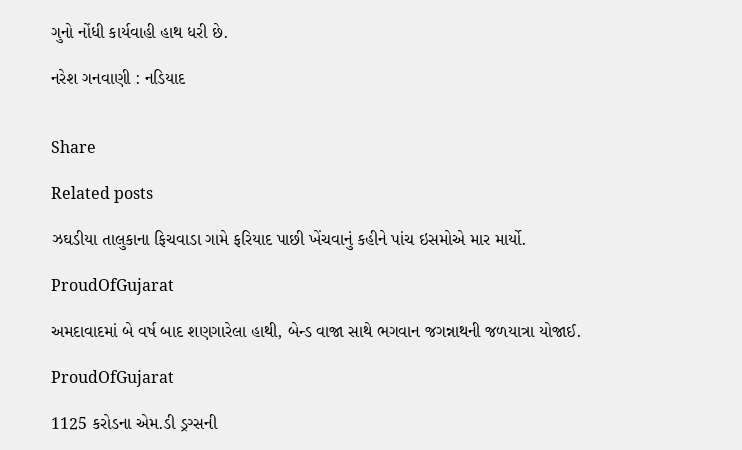ગુનો નોંધી કાર્યવાહી હાથ ધરી છે.

નરેશ ગનવાણી : નડિયાદ


Share

Related posts

ઝઘડીયા તાલુકાના ફિચવાડા ગામે ફરિયાદ પાછી ખેંચવાનું કહીને પાંચ ઇસમોએ માર માર્યો.

ProudOfGujarat

અમદાવાદમાં બે વર્ષ બાદ શણગારેલા હાથી, બેન્ડ વાજા સાથે ભગવાન જગન્નાથની જળયાત્રા યોજાઈ.

ProudOfGujarat

1125 કરોડના એમ.ડી ડ્રગ્સની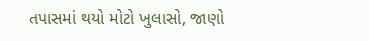તપાસમાં થયો મોટો ખુલાસો, જાણો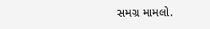સમગ્ર મામલો.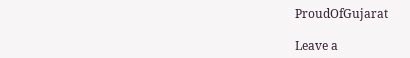ProudOfGujarat

Leave a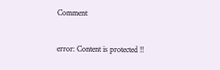Comment

error: Content is protected !!